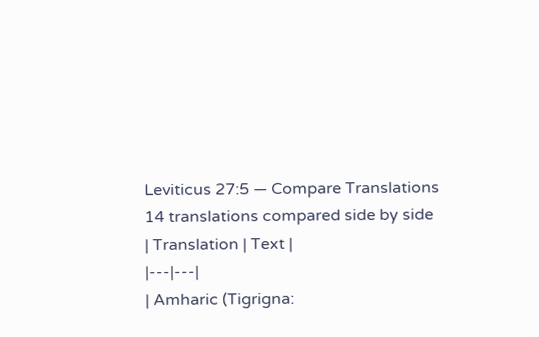Leviticus 27:5 — Compare Translations
14 translations compared side by side
| Translation | Text |
|---|---|
| Amharic (Tigrigna: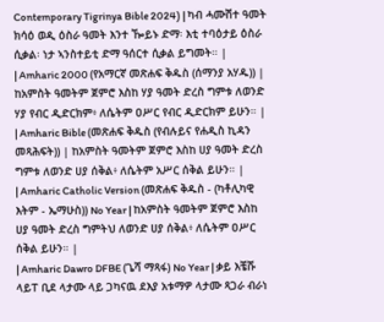Contemporary Tigrinya Bible 2024) | ካብ ሓሙሽተ ዓመት ክሳዕ ወዲ ዕስራ ዓመት እንተ ዀይኑ ድማ፡ እቲ ተባዕታይ ዕስራ ሲቃል፡ ነታ ኣንስተይቲ ድማ ዓሰርተ ሲቃል ይግመት። |
| Amharic 2000 (የአማርኛ መጽሐፍ ቅዱስ (ሰማንያ አሃዱ)) | ከአምስት ዓመትም ጀምሮ እስከ ሃያ ዓመት ድረስ ግምቱ ለወንድ ሃያ የብር ዲድርክም፥ ለሴትም ዐሥር የብር ዲድርክም ይሁን። |
| Amharic Bible (መጽሐፍ ቅዱስ (የብሉይና የሐዲስ ኪዳን መጻሕፍት)) | ከአምስት ዓመትም ጀምሮ እስከ ሀያ ዓመት ድረስ ግምቱ ለወንድ ሀያ ሰቅል፥ ለሴትም አሥር ሰቅል ይሁን። |
| Amharic Catholic Version (መጽሐፍ ቅዱስ - (ካቶሊካዊ እትም - ኤማሁስ)) No Year | ከአምስት ዓመትም ጀምሮ እስከ ሀያ ዓመት ድረስ ግምትህ ለወንድ ሀያ ሰቅል፥ ለሴትም ዐሥር ሰቅል ይሁን። |
| Amharic Dawro DFBE (ጌሻ ማጻፋ) No Year | ቃይ እቼሹ ላይፐ ቢደ ላታሙ ላይ ጋካናዉ ደእያ አቱማዎ ላታሙ ጻጋራ ብራነ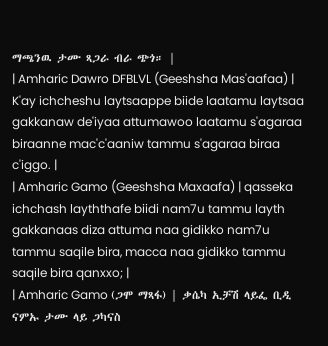ማጫንዉ ታሙ ጻጋራ ብራ ጭጎ። |
| Amharic Dawro DFBLVL (Geeshsha Mas'aafaa) | K'ay ichcheshu laytsaappe biide laatamu laytsaa gakkanaw de'iyaa attumawoo laatamu s'agaraa biraanne mac'c'aaniw tammu s'agaraa biraa c'iggo. |
| Amharic Gamo (Geeshsha Maxaafa) | qasseka ichchash layththafe biidi nam7u tammu layth gakkanaas diza attuma naa gidikko nam7u tammu saqile bira, macca naa gidikko tammu saqile bira qanxxo; |
| Amharic Gamo (ጋሞ ማጻፋ) | ቃሴካ ኢቻሽ ላይፌ ቢዲ ናምኡ ታሙ ላይ ጋካናስ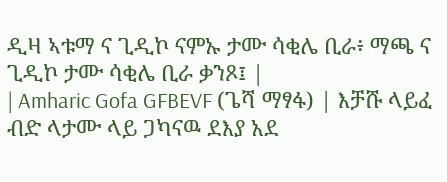ዲዛ ኣቱማ ና ጊዲኮ ናምኡ ታሙ ሳቂሌ ቢራ፥ ማጫ ና ጊዲኮ ታሙ ሳቂሌ ቢራ ቃንጾ፤ |
| Amharic Gofa GFBEVF (ጌሻ ማፃፋ) | እቻሹ ላይፈ ብድ ላታሙ ላይ ጋካናዉ ደእያ አደ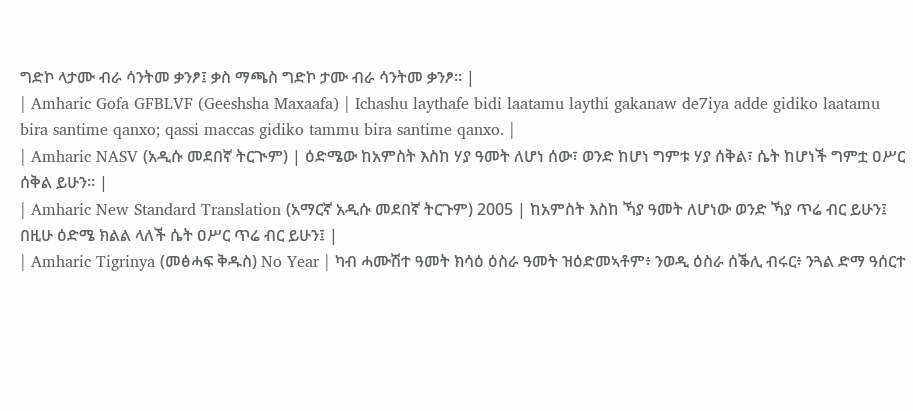ግድኮ ላታሙ ብራ ሳንትመ ቃንፆ፤ ቃስ ማጫስ ግድኮ ታሙ ብራ ሳንትመ ቃንፆ። |
| Amharic Gofa GFBLVF (Geeshsha Maxaafa) | Ichashu laythafe bidi laatamu laythi gakanaw de7iya adde gidiko laatamu bira santime qanxo; qassi maccas gidiko tammu bira santime qanxo. |
| Amharic NASV (አዲሱ መደበኛ ትርጒም) | ዕድሜው ከአምስት እስከ ሃያ ዓመት ለሆነ ሰው፣ ወንድ ከሆነ ግምቱ ሃያ ሰቅል፣ ሴት ከሆነች ግምቷ ዐሥር ሰቅል ይሁን። |
| Amharic New Standard Translation (አማርኛ አዲሱ መደበኛ ትርጉም) 2005 | ከአምስት እስከ ኻያ ዓመት ለሆነው ወንድ ኻያ ጥሬ ብር ይሁን፤ በዚሁ ዕድሜ ክልል ላለች ሴት ዐሥር ጥሬ ብር ይሁን፤ |
| Amharic Tigrinya (መፅሓፍ ቅዱስ) No Year | ካብ ሓሙሽተ ዓመት ክሳዕ ዕስራ ዓመት ዝዕድመኣቶም፥ ንወዲ ዕስራ ሰቕሊ ብሩር፥ ንጓል ድማ ዓሰርተ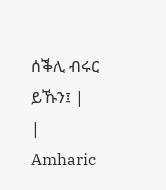ሰቕሊ ብሩር ይኹን፤ |
| Amharic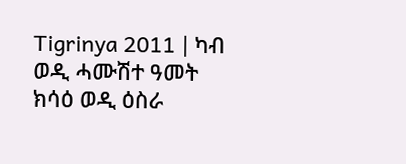Tigrinya 2011 | ካብ ወዲ ሓሙሽተ ዓመት ክሳዕ ወዲ ዕስራ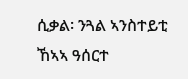ሲቃል፡ ንጓል ኣንስተይቲ ኸኣኣ ዓሰርተ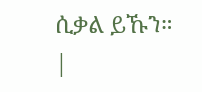ሲቃል ይኹን። |